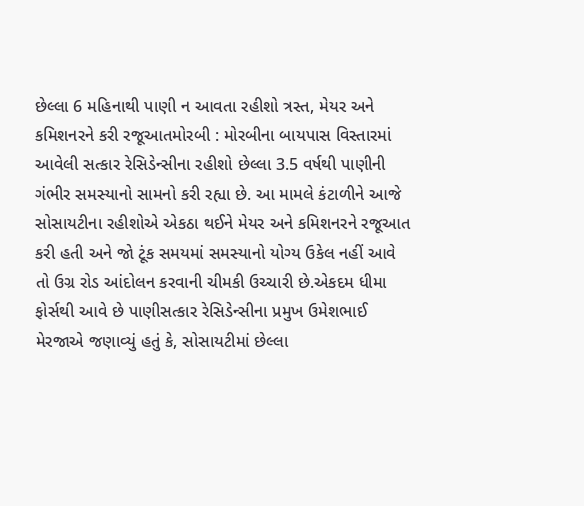છેલ્લા 6 મહિનાથી પાણી ન આવતા રહીશો ત્રસ્ત, મેયર અને કમિશનરને કરી રજૂઆતમોરબી : મોરબીના બાયપાસ વિસ્તારમાં આવેલી સત્કાર રેસિડેન્સીના રહીશો છેલ્લા 3.5 વર્ષથી પાણીની ગંભીર સમસ્યાનો સામનો કરી રહ્યા છે. આ મામલે કંટાળીને આજે સોસાયટીના રહીશોએ એકઠા થઈને મેયર અને કમિશનરને રજૂઆત કરી હતી અને જો ટૂંક સમયમાં સમસ્યાનો યોગ્ય ઉકેલ નહીં આવે તો ઉગ્ર રોડ આંદોલન કરવાની ચીમકી ઉચ્ચારી છે.એકદમ ધીમા ફોર્સથી આવે છે પાણીસત્કાર રેસિડેન્સીના પ્રમુખ ઉમેશભાઈ મેરજાએ જણાવ્યું હતું કે, સોસાયટીમાં છેલ્લા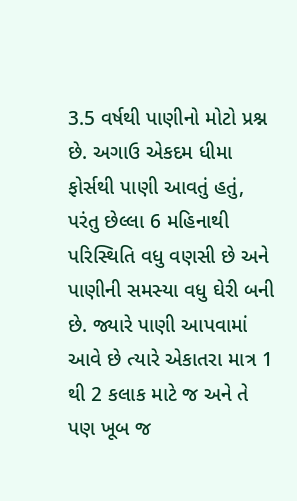3.5 વર્ષથી પાણીનો મોટો પ્રશ્ન છે. અગાઉ એકદમ ધીમા ફોર્સથી પાણી આવતું હતું, પરંતુ છેલ્લા 6 મહિનાથી પરિસ્થિતિ વધુ વણસી છે અને પાણીની સમસ્યા વધુ ઘેરી બની છે. જ્યારે પાણી આપવામાં આવે છે ત્યારે એકાતરા માત્ર 1 થી 2 કલાક માટે જ અને તે પણ ખૂબ જ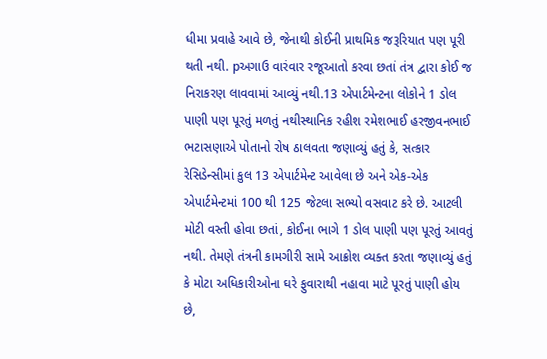ધીમા પ્રવાહે આવે છે, જેનાથી કોઈની પ્રાથમિક જરૂરિયાત પણ પૂરી થતી નથી. pઅગાઉ વારંવાર રજૂઆતો કરવા છતાં તંત્ર દ્વારા કોઈ જ નિરાકરણ લાવવામાં આવ્યું નથી.13 એપાર્ટમેન્ટના લોકોને 1 ડોલ પાણી પણ પૂરતું મળતું નથીસ્થાનિક રહીશ રમેશભાઈ હરજીવનભાઈ ભટાસણાએ પોતાનો રોષ ઠાલવતા જણાવ્યું હતું કે, સત્કાર રેસિડેન્સીમાં કુલ 13 એપાર્ટમેન્ટ આવેલા છે અને એક-એક એપાર્ટમેન્ટમાં 100 થી 125 જેટલા સભ્યો વસવાટ કરે છે. આટલી મોટી વસ્તી હોવા છતાં, કોઈના ભાગે 1 ડોલ પાણી પણ પૂરતું આવતું નથી. તેમણે તંત્રની કામગીરી સામે આક્રોશ વ્યક્ત કરતા જણાવ્યું હતું કે મોટા અધિકારીઓના ઘરે ફુવારાથી નહાવા માટે પૂરતું પાણી હોય છે,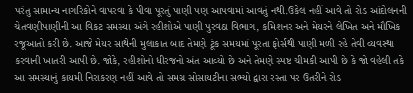પરંતુ સામાન્ય નાગરિકોને વાપરવા કે પીવા પૂરતું પાણી પણ આપવામાં આવતું નથી.ઉકેલ નહીં આવે તો રોડ આંદોલનની ચેતવણીપાણીની આ વિકટ સમસ્યા અંગે રહીશોએ પાણી પુરવઠા વિભાગ, કમિશનર અને મેયરને લેખિત અને મૌખિક રજૂઆતો કરી છે. આજે મેયર સાથેની મુલાકાત બાદ તેમણે ટૂંક સમયમાં પૂરતા ફોર્સથી પાણી મળી રહે તેવી વ્યવસ્થા કરવાની ખાતરી આપી છે. જોકે, રહીશોનો ધીરજનો અંત આવ્યો છે અને તેમણે સ્પષ્ટ ચીમકી આપી છે કે જો વહેલી તકે આ સમસ્યાનું કાયમી નિરાકરણ નહીં આવે તો સમગ્ર સોસાયટીના સભ્યો દ્વારા રસ્તા પર ઉતરીને રોડ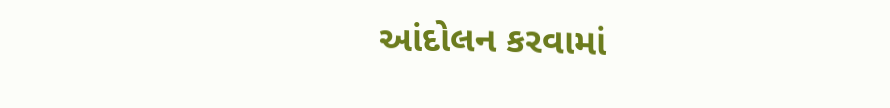આંદોલન કરવામાં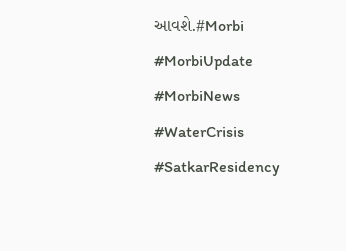આવશે.#Morbi #MorbiUpdate #MorbiNews #WaterCrisis #SatkarResidency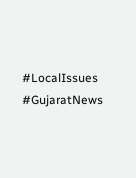#LocalIssues #GujaratNews